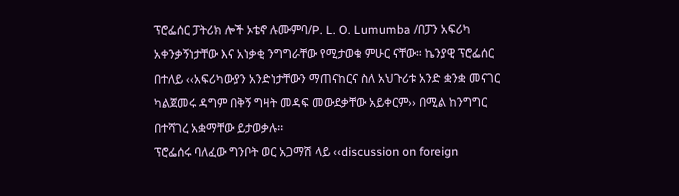ፕሮፌሰር ፓትሪክ ሎች ኦቴኖ ሉሙምባ/P. L. O. Lumumba /በፓን አፍሪካ አቀንቃኝነታቸው እና አነቃቂ ንግግራቸው የሚታወቁ ምሁር ናቸው። ኬንያዊ ፕሮፌሰር በተለይ ‹‹አፍሪካውያን አንድነታቸውን ማጠናከርና ስለ አህጉሪቱ አንድ ቋንቋ መናገር ካልጀመሩ ዳግም በቅኝ ግዛት መዳፍ መውደቃቸው አይቀርም›› በሚል ከንግግር በተሻገረ አቋማቸው ይታወቃሉ፡፡
ፕሮፌሰሩ ባለፈው ግንቦት ወር አጋማሽ ላይ ‹‹discussion on foreign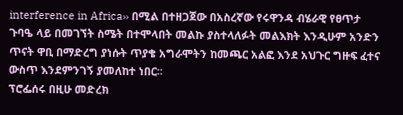interference in Africa›› በሚል በተዘጋጀው በአስረኛው የሩዋንዳ ብሄራዊ የፀጥታ ጉባዔ ላይ በመገኘት ስሜት በተሞላበት መልኩ ያስተላለፉት መልእክት እንዲሁም አንድን ጥናት ዋቢ በማድረግ ያነሱት ጥያቄ አግራሞትን ከመጫር አልፎ እንደ አህጉር ግዙፍ ፈተና ውስጥ እንደምንገኝ ያመለከተ ነበር፡፡
ፕሮፌሰሩ በዚሁ መድረክ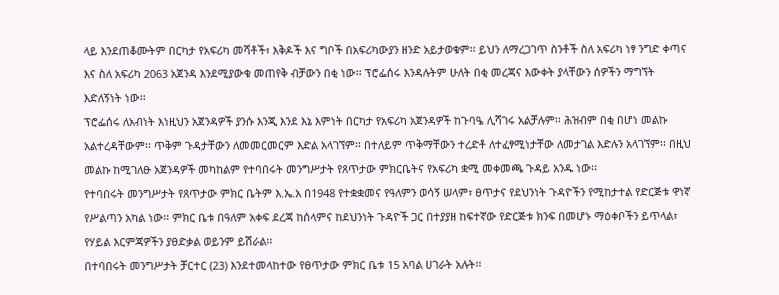ላይ እንደጠቆሙትም በርካታ የአፍሪካ መሻቶች፣ እቅዶች እና ግቦች በአፍሪካውያን ዘንድ አይታወቁም፡፡ ይህን ለማረጋገጥ ስንቶች ስለ አፍሪካ ነፃ ንግድ ቀጣና እና ስለ አፍሪካ 2063 አጀንዳ እንደሚያውቁ መጠየቅ ብቻውን በቂ ነው፡፡ ፕሮፌሰሩ እንዳሉትም ሁለት በቂ መረጃና እውቀት ያላቸውን ሰዎችን ማግኘት እድለኝነት ነው፡፡
ፕሮፌሰሩ ለአብነት እነዚህን አጀንዳዎች ያንሱ እንጂ እንደ እኔ እምነት በርካታ የአፍሪካ አጀንዳዎች ከጉባዔ ሊሻገሩ አልቻሉም፡፡ ሕዝብም በቂ በሆነ መልኩ አልተረዳቸውም፡፡ ጥቅም ጉዳታቸውን ለመመርመርም እድል አላገኘም፡፡ በተለይም ጥቅማቸውን ተረድቶ ለተፈፃሚነታቸው ለመታገል እድሉን አላገኘም፡፡ በዚህ መልኩ ከሚገለፁ አጀንዳዎች መካከልም የተባበሩት መንግሥታት የጸጥታው ምክርቤትና የአፍሪካ ቋሚ መቀመጫ ጉዳይ አንዱ ነው፡፡
የተባበሩት መንግሥታት የጸጥታው ምክር ቤትም እ.ኤ.አ በ1948 የተቋቋመና የዓለምን ወሳኝ ሠላም፣ ፀጥታና የደህንነት ጉዳዮችን የሚከታተል የድርጅቱ ዋነኛ የሥልጣን አካል ነው፡፡ ምክር ቤቱ በዓለም አቀፍ ደረጃ ከሰላምና ከደህንነት ጉዳዮች ጋር በተያያዘ ከፍተኛው የድርጅቱ ክንፍ በመሆኑ ማዕቀቦችን ይጥላል፣ የሃይል እርምጃዎችን ያፀድቃል ወይንም ይሽራል፡፡
በተባበሩት መንግሥታት ቻርተር (23) እንደተመላከተው የፀጥታው ምክር ቤቱ 15 አባል ሀገራት አሉት፡፡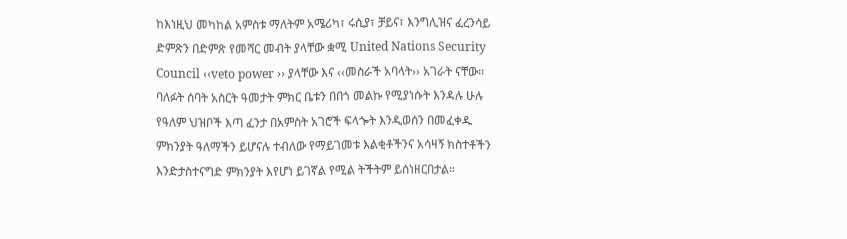ከእነዚህ መካከል አምስቱ ማለትም አሜሪካ፣ ሩሲያ፣ ቻይና፣ እንግሊዝና ፈረንሳይ ድምጽን በድምጽ የመሻር መብት ያላቸው ቋሚ United Nations Security Council ‹‹veto power ›› ያላቸው እና ‹‹መስራች አባላት›› አገራት ናቸው፡፡
ባለፉት ሰባት አስርት ዓመታት ምክር ቤቱን በበጎ መልኩ የሚያነሱት እንዳሉ ሁሉ የዓለም ህዝቦች እጣ ፈንታ በአምስት አገሮች ፍላጐት እንዲወሰን በመፈቀዱ ምክንያት ዓለማችን ይሆናሉ ተብለው የማይገመቱ እልቂቶችንና አሳዛኝ ክስተቶችን እንድታስተናግድ ምክንያት እየሆነ ይገኛል የሚል ትችትም ይሰነዘርበታል።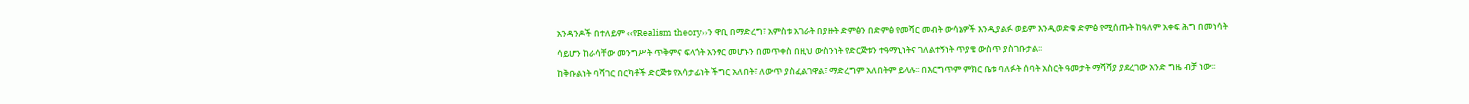አንዳንዶች በተለይም ‹‹የRealism theory››ን ዋቢ በማድረግ፣ አምስቱ አገራት በያዙት ድምፅን በድምፅ የመሻር መብት ውሳኔዎች እንዲያልፉ ወይም እንዲወድቁ ድምፅ የሚሰጡት ከዓለም አቀፍ ሕግ በመነሳት ሳይሆን ከራሳቸው መንግሥት ጥቅምና ፍላጎት አንፃር መሆኑን በመጥቀስ በዚህ ውስንነት የድርጅቱን ተዓማኒነትና ገለልተኝነት ጥያቄ ውስጥ ያስገቡታል፡፡
ከቅቡልነት ባሻገር በርካቶች ድርጅቱ የአሳታፊነት ችግር አለበት፣ ለውጥ ያስፈልገዋል፣ ማድረግም አለበትም ይላሉ፡፡ በእርግጥም ምክር ቤቱ ባለፉት ሰባት አስርት ዓመታት ማሻሻያ ያደረገው አንድ ግዜ ብቻ ነው፡፡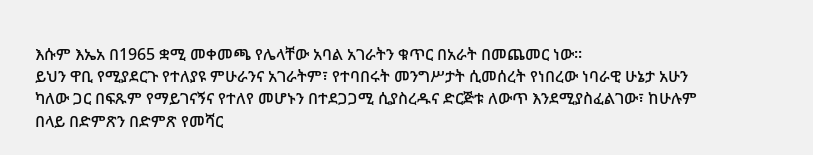እሱም እኤአ በ1965 ቋሚ መቀመጫ የሌላቸው አባል አገራትን ቁጥር በአራት በመጨመር ነው፡፡
ይህን ዋቢ የሚያደርጉ የተለያዩ ምሁራንና አገራትም፣ የተባበሩት መንግሥታት ሲመሰረት የነበረው ነባራዊ ሁኔታ አሁን ካለው ጋር በፍጹም የማይገናኝና የተለየ መሆኑን በተደጋጋሚ ሲያስረዱና ድርጅቱ ለውጥ እንደሚያስፈልገው፣ ከሁሉም በላይ በድምጽን በድምጽ የመሻር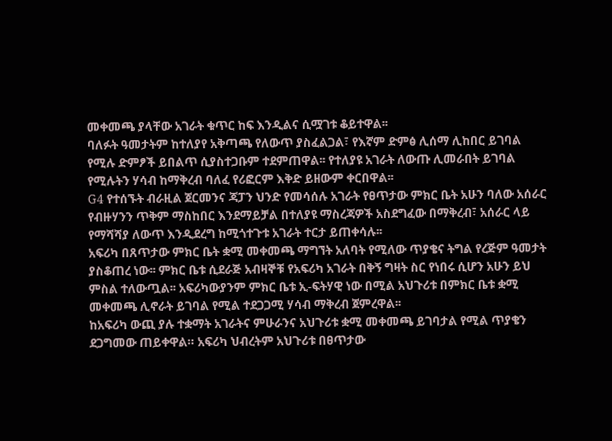መቀመጫ ያላቸው አገራት ቁጥር ከፍ እንዲልና ሲሟገቱ ቆይተዋል፡፡
ባለፉት ዓመታትም ከተለያየ አቅጣጫ የለውጥ ያስፈልጋል፣ የእኛም ድምፅ ሊሰማ ሊከበር ይገባል የሚሉ ድምፆች ይበልጥ ሲያስተጋቡም ተደምጠዋል፡፡ የተለያዩ አገራት ለውጡ ሊመራበት ይገባል የሚሉትን ሃሳብ ከማቅረብ ባለፈ የሪፎርም እቅድ ይዘውም ቀርበዋል፡፡
G4 የተሰኙት ብራዚል ጀርመንና ጃፓን ህንድ የመሳሰሉ አገራት የፀጥታው ምክር ቤት አሁን ባለው አሰራር የብዙሃንን ጥቅም ማስከበር እንደማይቻል በተለያዩ ማስረጃዎች አስደግፈው በማቅረብ፣ አሰራር ላይ የማሻሻያ ለውጥ እንዲደረግ ከሚጎተጉቱ አገራት ተርታ ይጠቀሳሉ፡፡
አፍሪካ በጸጥታው ምክር ቤት ቋሚ መቀመጫ ማግኘት አለባት የሚለው ጥያቄና ትግል የረጅም ዓመታት ያስቆጠረ ነው፡፡ ምክር ቤቱ ሲደራጅ አብዛኞቹ የአፍሪካ አገራት በቅኝ ግዛት ስር የነበሩ ሲሆን አሁን ይህ ምስል ተለውጧል፡፡ አፍሪካውያንም ምክር ቤቱ ኢ-ፍትሃዊ ነው በሚል አህጉሪቱ በምክር ቤቱ ቋሚ መቀመጫ ሊኖራት ይገባል የሚል ተደጋጋሚ ሃሳብ ማቅረብ ጀምረዋል፡፡
ከአፍሪካ ውጪ ያሉ ተቋማት አገራትና ምሁራንና አህጉሪቱ ቋሚ መቀመጫ ይገባታል የሚል ጥያቄን ደጋግመው ጠይቀዋል። አፍሪካ ህብረትም አህጉሪቱ በፀጥታው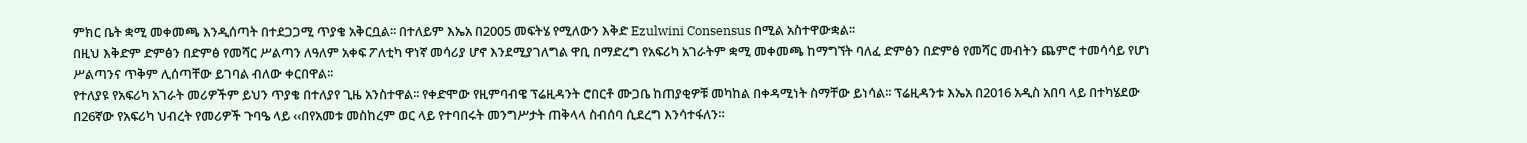ምክር ቤት ቋሚ መቀመጫ እንዲሰጣት በተደጋጋሚ ጥያቄ አቅርቧል፡፡ በተለይም እኤአ በ2005 መፍትሄ የሚለውን እቅድ Ezulwini Consensus በሚል አስተዋውቋል፡፡
በዚህ እቅድም ድምፅን በድምፅ የመሻር ሥልጣን ለዓለም አቀፍ ፖለቲካ ዋነኛ መሳሪያ ሆኖ እንደሚያገለግል ዋቢ በማድረግ የአፍሪካ አገራትም ቋሚ መቀመጫ ከማግኘት ባለፈ ድምፅን በድምፅ የመሻር መብትን ጨምሮ ተመሳሳይ የሆነ ሥልጣንና ጥቅም ሊሰጣቸው ይገባል ብለው ቀርበዋል፡፡
የተለያዩ የአፍሪካ አገራት መሪዎችም ይህን ጥያቄ በተለያየ ጊዜ አንስተዋል፡፡ የቀድሞው የዚምባብዌ ፕሬዚዳንት ሮበርቶ ሙጋቤ ከጠያቂዎቹ መካከል በቀዳሚነት ስማቸው ይነሳል፡፡ ፕሬዚዳንቱ እኤአ በ2016 አዲስ አበባ ላይ በተካሄደው በ26ኛው የአፍሪካ ህብረት የመሪዎች ጉባዔ ላይ ‹‹በየአመቱ መስከረም ወር ላይ የተባበሩት መንግሥታት ጠቅላላ ስብሰባ ሲደረግ እንሳተፋለን።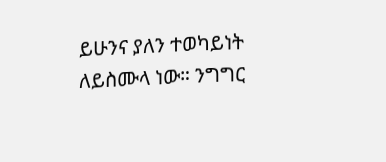ይሁንና ያለን ተወካይነት ለይስሙላ ነው። ንግግር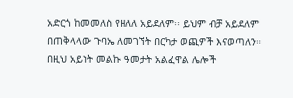አድርጎ ከመመለስ የዘለለ አይደለም፡፡ ይህም ብቻ አይደለም በጠቅላላው ጉባኤ ለመገኘት በርካታ ወጪዎች እናወጣለን። በዚህ አይነት መልኩ ዓመታት አልፈዋል ሌሎች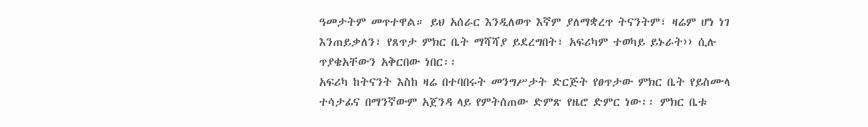ዓመታትም መጥተዋል። ይህ አሰራር እንዲለወጥ እኛም ያለማቋረጥ ትናንትም፣ ዛሬም ሆነ ነገ እንጠይቃለን፣ የጸጥታ ምክር ቤት ማሻሻያ ይደረግበት፣ አፍሪካም ተወካይ ይኑራት›› ሲሉ ጥያቄአቸውን አቅርበው ነበር፡፡
አፍሪካ ከትናንት እስከ ዛሬ በተባበሩት መንግሥታት ድርጅት የፀጥታው ምክር ቤት የይስሙላ ተሳታፊና በማንኛውም አጀንዳ ላይ የምትሰጠው ድምጽ የዜሮ ድምር ነው፡፡ ምክር ቤቱ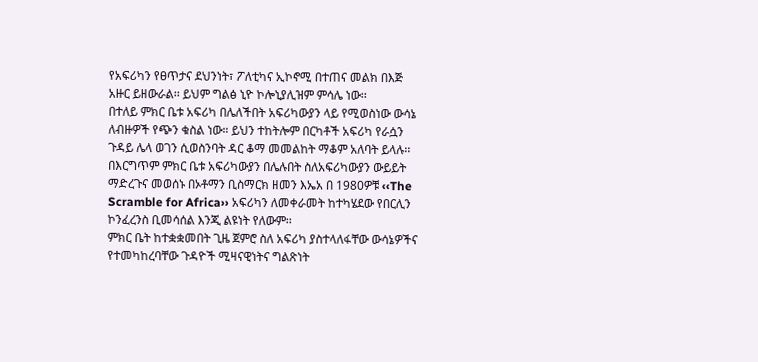የአፍሪካን የፀጥታና ደህንነት፣ ፖለቲካና ኢኮኖሚ በተጠና መልክ በእጅ አዙር ይዘውራል፡፡ ይህም ግልፅ ኒዮ ኮሎኒያሊዝም ምሳሌ ነው፡፡
በተለይ ምክር ቤቱ አፍሪካ በሌለችበት አፍሪካውያን ላይ የሚወስነው ውሳኔ ለብዙዎች የጭን ቁስል ነው። ይህን ተከትሎም በርካቶች አፍሪካ የራሷን ጉዳይ ሌላ ወገን ሲወስንባት ዳር ቆማ መመልከት ማቆም አለባት ይላሉ፡፡ በእርግጥም ምክር ቤቱ አፍሪካውያን በሌሉበት ስለአፍሪካውያን ውይይት ማድረጉና መወሰኑ በኦቶማን ቢስማርክ ዘመን እኤአ በ 1980ዎቹ ‹‹The Scramble for Africa›› አፍሪካን ለመቀራመት ከተካሄደው የበርሊን ኮንፈረንስ ቢመሳሰል እንጂ ልዩነት የለውም፡፡
ምክር ቤት ከተቋቋመበት ጊዜ ጀምሮ ስለ አፍሪካ ያስተላለፋቸው ውሳኔዎችና የተመካከረባቸው ጉዳዮች ሚዛናዊነትና ግልጽነት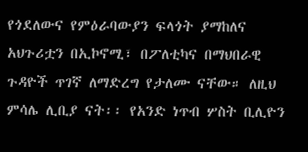የጎደለውና የምዕራባውያን ፍላጎት ያማከለና አህጉሪቷን በኢኮኖሚ፣ በፖለቲካና በማህበራዊ ጉዳዮች ጥገኛ ለማድረግ የታለሙ ናቸው። ለዚህ ምሳሌ ሊቢያ ናት፡፡ የአንድ ነጥብ ሦስት ቢሊዮን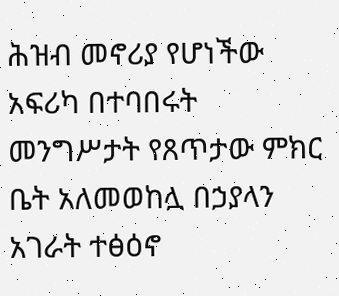ሕዝብ መኖሪያ የሆነችው አፍሪካ በተባበሩት መንግሥታት የጸጥታው ምክር ቤት አለመወከሏ በኃያላን አገራት ተፅዕኖ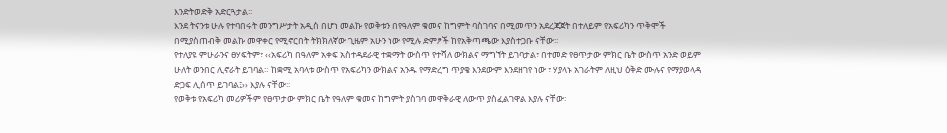እንድትወድቅ አድርጓታል፡፡
እንደ ትናንቱ ሁሉ የተባበሩት መንግሥታት አዲስ በሆነ መልኩ የወቅቱን በየዓለም ቁመና ከግምት ባስገባና በሚመጥን አደረጃጀት በተለይም የአፍሪካን ጥቅሞች በሚያስጠብቅ መልኩ መዋቀር የሚኖርበት ትክክለኛው ጊዜም አሁን ነው የሚሉ ድምፆች ከየአቅጣጫው እያስተጋቡ ናቸው፡፡
የተለያዩ ምሁራንና ፀሃፍትም፣ ‹‹አፍሪካ በዓለም አቀፍ አስተዳደራዊ ተቋማት ውስጥ የተሻለ ውክልና ማግኘት ይገባታል፣ በተመድ የፀጥታው ምክር ቤት ውስጥ አንድ ወይም ሁለት ወንበር ሊኖራት ይገባል። ከቋሚ አባላቱ ውስጥ የአፍሪካን ውክልና አንዱ የማድረግ ጥያቄ እንደውም እንደዘገየ ነው ፣ ሃያላኑ አገራትም ለዚህ ዕቅድ ሙሉና የማያወላዳ ድጋፍ ሊሰጥ ይገባል፤›› እያሉ ናቸው፡፡
የወቅቱ የአፍሪካ መሪዎችም የፀጥታው ምክር ቤት የዓለም ቁመና ከግምት ያስገባ መዋቅራዊ ለውጥ ያስፈልገዋል እያሉ ናቸው፡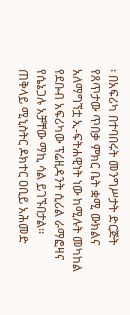፡ በአፍሪካ በተባበሩት መንግሥታት ድርጅት የጸጥታው ጥበቃ ምክር ቤት ቋሚ ውክልና አለማግኘቷ ኢ-ፍትሐዊነት ነው ከሚሉት መካከል የደቡብ አፍሪካው ፕሬዚዳንት ሲሪል ራማፎዛና የሴኔጋሉ አቻቸው ማኪ ሳል ይገኙበታል፡፡
ጠቅላይ ሚኒስትር ዶክተር ዐቢይ አሕመድ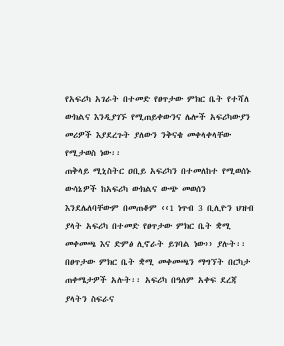የአፍሪካ አገራት በተመድ የፀጥታው ምክር ቤት የተሻለ ውክልና እንዲያገኙ የሚጠይቀውንና ሌሎች አፍሪካውያን መሪዎች እያደረጉት ያለውን ንቅናቄ መቀላቀላቸው የሚታወስ ነው፡፡
ጠቅላይ ሚኒስትር ዐቢይ አፍሪካን በተመለከተ የሚወሰኑ ውሳኔዎች ከአፍሪካ ውክልና ውጭ መወሰን እንደሌለባቸውም በመጠቆም ‹‹1 ነጥብ 3 ቢሊዮን ህዝብ ያላት አፍሪካ በተመድ የፀጥታው ምክር ቤት ቋሚ መቀመጫ እና ድምፅ ሊኖራት ይገባል ነው›› ያሉት፡፡
በፀጥታው ምክር ቤት ቋሚ መቀመጫን ማግኘት በርካታ ጠቀሜታዎች አሉት፡፡ አፍሪካ በዓለም አቀፍ ደረጃ ያላትን ስፍራና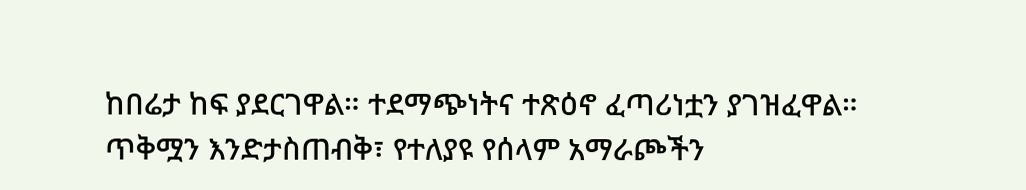ከበሬታ ከፍ ያደርገዋል። ተደማጭነትና ተጽዕኖ ፈጣሪነቷን ያገዝፈዋል። ጥቅሟን እንድታስጠብቅ፣ የተለያዩ የሰላም አማራጮችን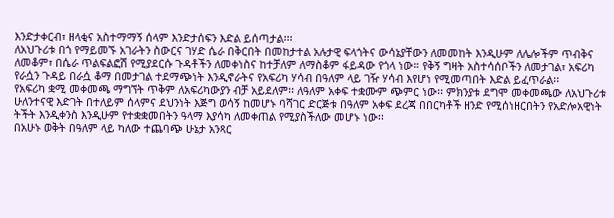እንድታቀርብ፣ ዘላቂና አስተማማኝ ሰላም እንድታሰፍን እድል ይሰጣታል፡፡፡
ለአህጉሪቱ በጎ የማይመኙ አገራትን ስውርና ገሃድ ሴራ በቅርበት በመከታተል አሉታዊ ፍላጎትና ውሳኔያቸውን ለመመከት እንዲሁም ለሌሎችም ጥብቅና ለመቆም፣ በሴራ ጥልፍልፎሽ የሚያደርሱ ጉዳቶችን ለመቀነስና ከተቻለም ለማስቆም ፋይዳው የጎላ ነው። የቅኝ ግዛት አስተሳሰቦችን ለመታገል፣ አፍሪካ የራሷን ጉዳይ በራሷ ቆማ በመታገል ተደማጭነት እንዲኖራትና የአፍሪካ ሃሳብ በዓለም ላይ ገዥ ሃሳብ እየሆነ የሚመጣበት እድል ይፈጥራል፡፡
የአፍሪካ ቋሚ መቀመጫ ማግኘት ጥቅም ለአፍሪካውያን ብቻ አይደለም፡፡ ለዓለም አቀፍ ተቋሙም ጭምር ነው፡፡ ምክንያቱ ደግሞ መቀመጫው ለአህጉሪቱ ሁለንተናዊ እድገት በተለይም ሰላምና ደህንነት እጅግ ወሳኝ ከመሆኑ ባሻገር ድርጅቱ በዓለም አቀፍ ደረጃ በበርካቶች ዘንድ የሚሰነዘርበትን የአድሎአዊነት ትችት እንዲቀንስ እንዲሁም የተቋቋመበትን ዓላማ እያሳካ ለመቀጠል የሚያስችለው መሆኑ ነው፡፡
በአሁኑ ወቅት በዓለም ላይ ካለው ተጨባጭ ሁኔታ አንጻር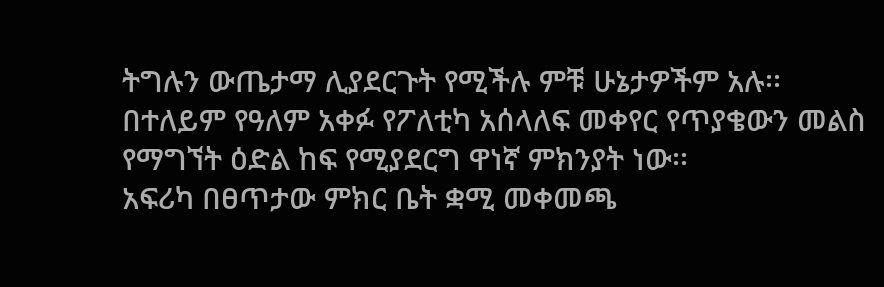ትግሉን ውጤታማ ሊያደርጉት የሚችሉ ምቹ ሁኔታዎችም አሉ፡፡ በተለይም የዓለም አቀፉ የፖለቲካ አሰላለፍ መቀየር የጥያቄውን መልስ የማግኘት ዕድል ከፍ የሚያደርግ ዋነኛ ምክንያት ነው፡፡
አፍሪካ በፀጥታው ምክር ቤት ቋሚ መቀመጫ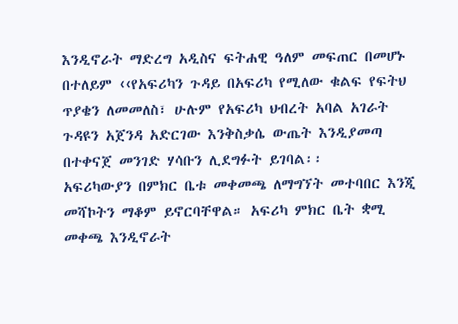እንዲኖራት ማድረግ አዲስና ፍትሐዊ ዓለም መፍጠር በመሆኑ በተለይም ‹‹የአፍሪካን ጉዳይ በአፍሪካ የሚለው ቁልፍ የፍትህ ጥያቄን ለመመለስ፣ ሁሉም የአፍሪካ ህብረት አባል አገራት ጉዳዩን አጀንዳ አድርገው እንቅስቃሴ ውጤት እንዲያመጣ በተቀናጀ መንገድ ሃሳቡን ሊደግፉት ይገባል፡፡
አፍሪካውያን በምክር ቤቱ መቀመጫ ለማግኘት መተባበር እንጂ መሻኮትን ማቆም ይኖርባቸዋል። አፍሪካ ምክር ቤት ቋሚ መቀጫ እንዲኖራት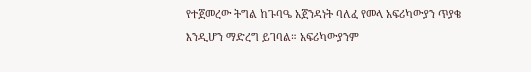የተጀመረው ትግል ከጉባዔ አጀንዳነት ባለፈ የመላ አፍሪካውያን ጥያቄ እንዲሆን ማድረግ ይገባል። አፍሪካውያንም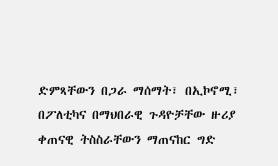ድምጻቸውን በጋራ ማሰማት፣ በኢኮኖሚ፣ በፖለቲካና በማህበራዊ ጉዳዮቻቸው ዙሪያ ቀጠናዊ ትስስራቸውን ማጠናከር ግድ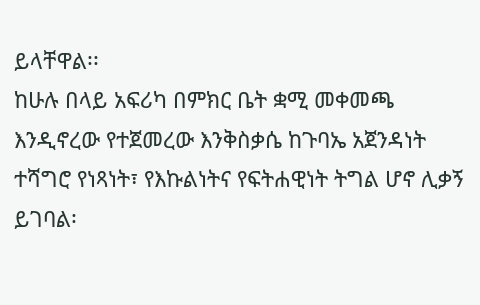ይላቸዋል፡፡
ከሁሉ በላይ አፍሪካ በምክር ቤት ቋሚ መቀመጫ እንዲኖረው የተጀመረው እንቅስቃሴ ከጉባኤ አጀንዳነት ተሻግሮ የነጻነት፣ የእኩልነትና የፍትሐዊነት ትግል ሆኖ ሊቃኝ ይገባል፡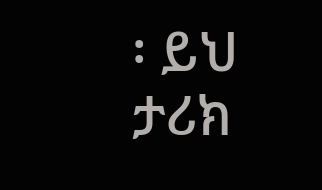፡ ይህ ታሪክ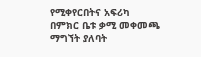የሚቀየርበትና አፍሪካ በምክር ቤቱ ቃሚ መቀመጫ ማግኘት ያለባት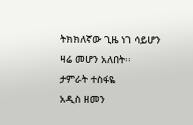ትክክለኛው ጊዜ ነገ ሳይሆን ዛሬ መሆን አለበት፡፡
ታምራት ተስፋዬ
አዲስ ዘመን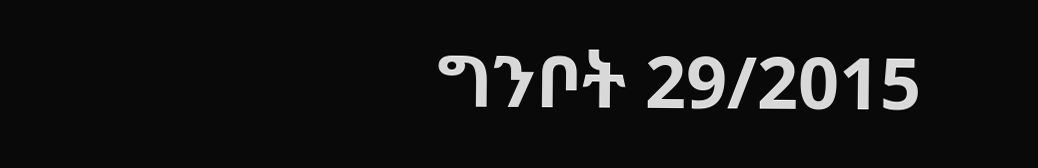ግንቦት 29/2015